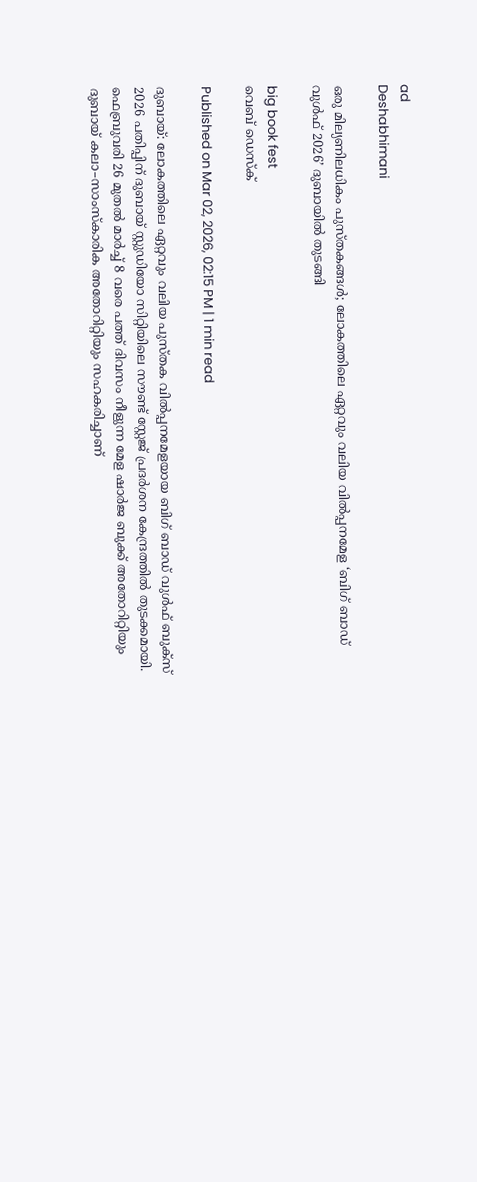ad
Deshabhimani

ഒരു മില്യണിലധികം പുസ്തകങ്ങൾ; ലോകത്തിലെ ഏറ്റവും വലിയ വിൽപ്പനമേള ‘ബിഗ് ബാഡ് വുൾഫ് 2026’ ദുബായിൽ തുടങ്ങി

big book fest
വെബ് ഡെസ്ക്

Published on Mar 02, 2026, 02:15 PM | 1 min read

ദുബായ്: ലോകത്തിലെ ഏറ്റവും വലിയ പുസ്തക വിൽപ്പനമേളയായ ബിഗ് ബാഡ് വുൾഫ് ബുക്സ് 2026 പതിപ്പിന് ദുബായ് സ്റ്റുഡിയോ സിറ്റിയിലെ സൗണ്ട് സ്റ്റേജ് പ്രദർശന കേന്ദ്രത്തിൽ തുടക്കമായി. ഫെബ്രുവരി 26 മുതൽ മാർച്ച് 8 വരെ പത്ത് ദിവസം നീളുന്ന മേള ഷാർജ ബുക്ക് അതോറിറ്റിയും ദുബായ് കലാ–സാംസ്കാരിക അതോറിറ്റിയും സഹകരിച്ചാണ്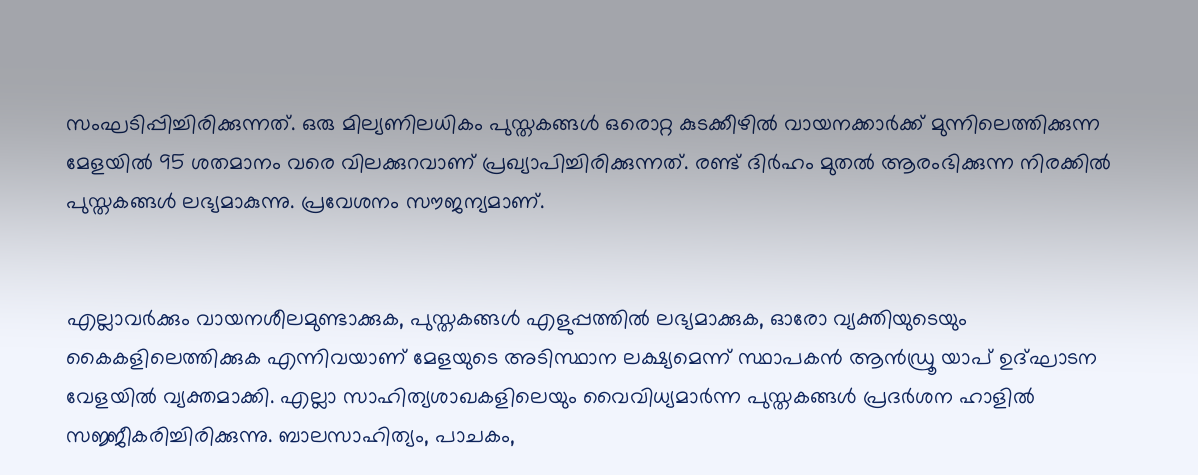സംഘടിപ്പിച്ചിരിക്കുന്നത്. ഒരു മില്യണിലധികം പുസ്തകങ്ങൾ ഒരൊറ്റ കുടക്കീഴിൽ വായനക്കാർക്ക് മുന്നിലെത്തിക്കുന്ന മേളയിൽ 95 ശതമാനം വരെ വിലക്കുറവാണ് പ്രഖ്യാപിച്ചിരിക്കുന്നത്. രണ്ട് ദിർഹം മുതൽ ആരംഭിക്കുന്ന നിരക്കിൽ പുസ്തകങ്ങൾ ലഭ്യമാകുന്നു. പ്രവേശനം സൗജന്യമാണ്.


എല്ലാവർക്കും വായനശീലമുണ്ടാക്കുക, പുസ്തകങ്ങൾ എളുപ്പത്തിൽ ലഭ്യമാക്കുക, ഓരോ വ്യക്തിയുടെയും കൈകളിലെത്തിക്കുക എന്നിവയാണ് മേളയുടെ അടിസ്ഥാന ലക്ഷ്യമെന്ന് സ്ഥാപകൻ ആൻഡ്രൂ യാപ് ഉദ്ഘാടന വേളയിൽ വ്യക്തമാക്കി. എല്ലാ സാഹിത്യശാഖകളിലെയും വൈവിധ്യമാർന്ന പുസ്തകങ്ങൾ പ്രദർശന ഹാളിൽ സജ്ജീകരിച്ചിരിക്കുന്നു. ബാലസാഹിത്യം, പാചകം,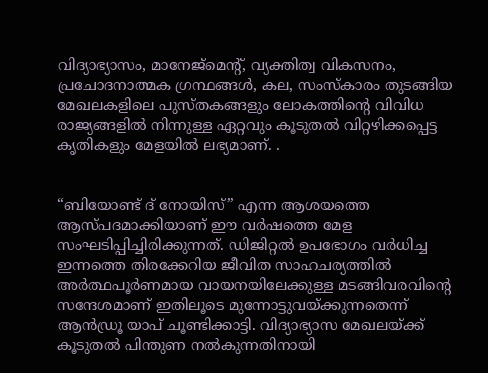വിദ്യാഭ്യാസം, മാനേജ്‌മെന്റ്, വ്യക്തിത്വ വികസനം, പ്രചോദനാത്മക ഗ്രന്ഥങ്ങൾ, കല, സംസ്കാരം തുടങ്ങിയ മേഖലകളിലെ പുസ്തകങ്ങളും ലോകത്തിന്റെ വിവിധ രാജ്യങ്ങളിൽ നിന്നുള്ള ഏറ്റവും കൂടുതൽ വിറ്റഴിക്കപ്പെട്ട കൃതികളും മേളയിൽ ലഭ്യമാണ്. .


“ബിയോണ്ട് ദ് നോയിസ്” എന്ന ആശയത്തെ ആസ്പദമാക്കിയാണ് ഈ വർഷത്തെ മേള സംഘടിപ്പിച്ചിരിക്കുന്നത്. ഡിജിറ്റൽ ഉപഭോഗം വർധിച്ച ഇന്നത്തെ തിരക്കേറിയ ജീവിത സാഹചര്യത്തിൽ അർത്ഥപൂർണമായ വായനയിലേക്കുള്ള മടങ്ങിവരവിന്റെ സന്ദേശമാണ് ഇതിലൂടെ മുന്നോട്ടുവയ്ക്കുന്നതെന്ന് ആൻഡ്രൂ യാപ് ചൂണ്ടിക്കാട്ടി. വിദ്യാഭ്യാസ മേഖലയ്ക്ക് കൂടുതൽ പിന്തുണ നൽകുന്നതിനായി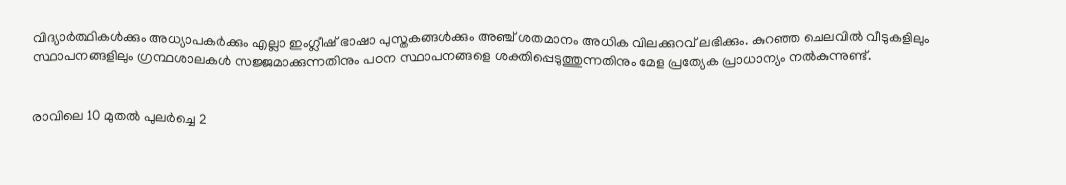വിദ്യാർത്ഥികൾക്കും അധ്യാപകർക്കും എല്ലാ ഇംഗ്ലീഷ് ഭാഷാ പുസ്തകങ്ങൾക്കും അഞ്ച് ശതമാനം അധിക വിലക്കുറവ് ലഭിക്കും. കുറഞ്ഞ ചെലവിൽ വീടുകളിലും സ്ഥാപനങ്ങളിലും ഗ്രന്ഥശാലകൾ സജ്ജമാക്കുന്നതിനും പഠന സ്ഥാപനങ്ങളെ ശക്തിപ്പെടുത്തുന്നതിനും മേള പ്രത്യേക പ്രാധാന്യം നൽകുന്നുണ്ട്.


രാവിലെ 10 മുതൽ പുലർച്ചെ 2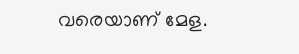വരെയാണ് മേള.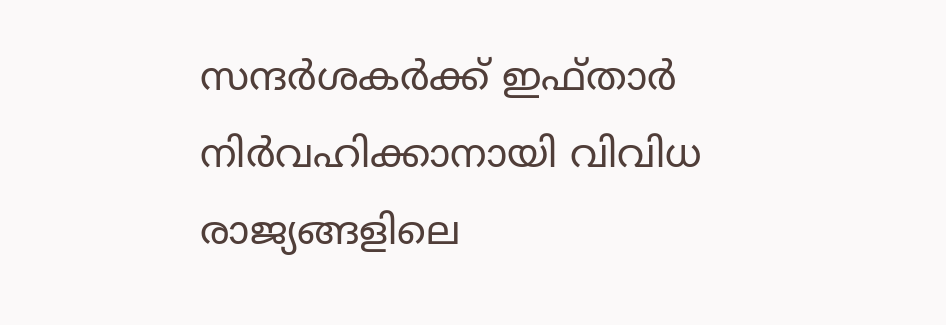സന്ദർശകർക്ക് ഇഫ്താർ നിർവഹിക്കാനായി വിവിധ രാജ്യങ്ങളിലെ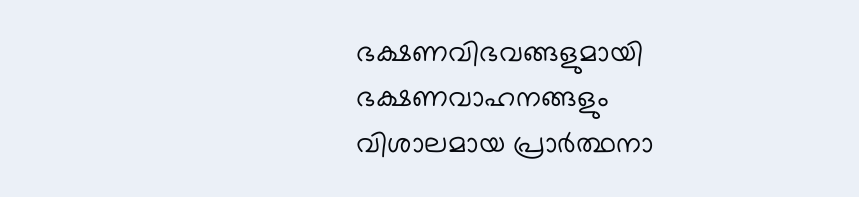ഭക്ഷണവിഭവങ്ങളുമായി ഭക്ഷണവാഹനങ്ങളും വിശാലമായ പ്രാർത്ഥനാ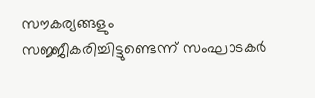സൗകര്യങ്ങളും സജ്ജീകരിച്ചിട്ടുണ്ടെന്ന് സംഘാടകർ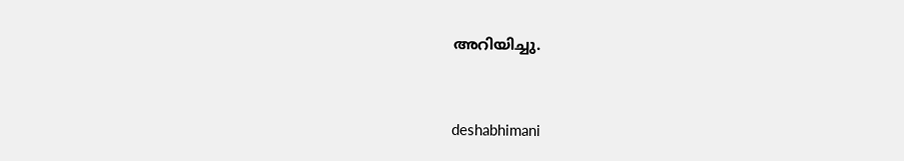അറിയിച്ചു.



deshabhimani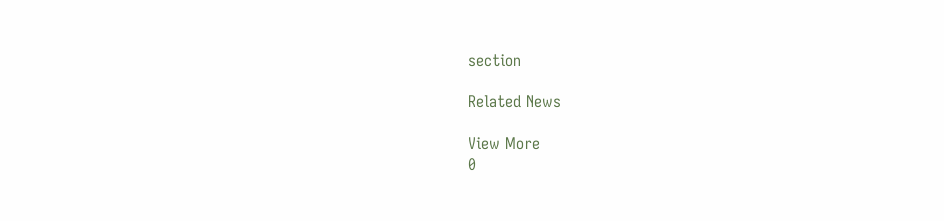section

Related News

View More
0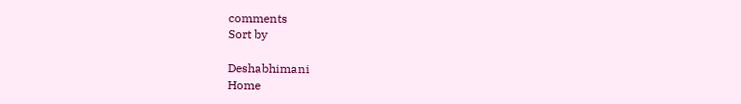comments
Sort by

Deshabhimani
Home